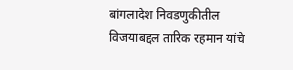बांगलादेश निवडणुकीतील विजयाबद्दल तारिक रहमान यांचे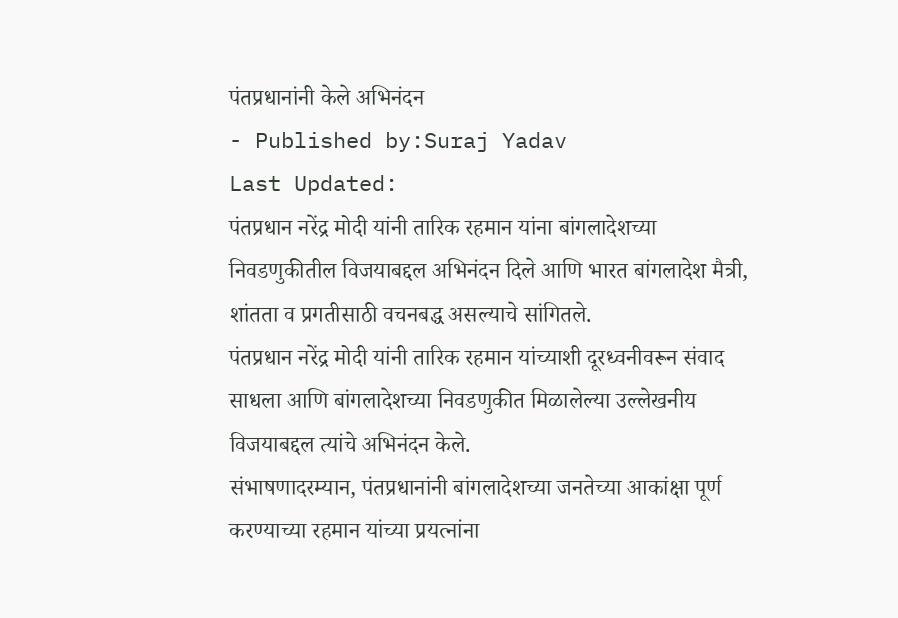पंतप्रधानांनी केले अभिनंदन
- Published by:Suraj Yadav
Last Updated:
पंतप्रधान नरेंद्र मोदी यांनी तारिक रहमान यांना बांगलादेशच्या निवडणुकीतील विजयाबद्दल अभिनंदन दिले आणि भारत बांगलादेश मैत्री, शांतता व प्रगतीसाठी वचनबद्ध असल्याचे सांगितले.
पंतप्रधान नरेंद्र मोदी यांनी तारिक रहमान यांच्याशी दूरध्वनीवरून संवाद साधला आणि बांगलादेशच्या निवडणुकीत मिळालेल्या उल्लेखनीय विजयाबद्दल त्यांचे अभिनंदन केले.
संभाषणादरम्यान, पंतप्रधानांनी बांगलादेशच्या जनतेच्या आकांक्षा पूर्ण करण्याच्या रहमान यांच्या प्रयत्नांना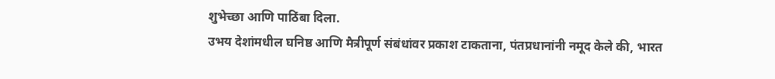शुभेच्छा आणि पाठिंबा दिला.
उभय देशांमधील घनिष्ठ आणि मैत्रीपूर्ण संबंधांवर प्रकाश टाकताना, पंतप्रधानांनी नमूद केले की, भारत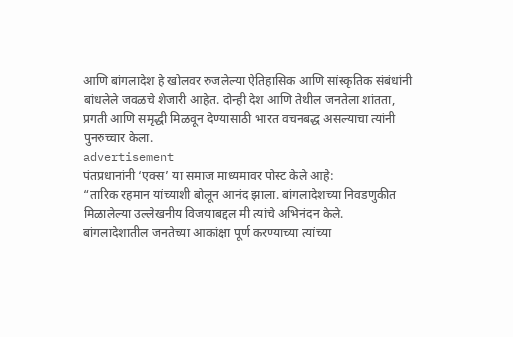आणि बांगलादेश हे खोलवर रुजलेल्या ऐतिहासिक आणि सांस्कृतिक संबंधांनी बांधलेले जवळचे शेजारी आहेत. दोन्ही देश आणि तेथील जनतेला शांतता, प्रगती आणि समृद्धी मिळवून देण्यासाठी भारत वचनबद्ध असल्याचा त्यांनी पुनरुच्चार केला.
advertisement
पंतप्रधानांनी ‘एक्स’ या समाज माध्यमावर पोस्ट केले आहे:
“तारिक रहमान यांच्याशी बोलून आनंद झाला. बांगलादेशच्या निवडणुकीत मिळालेल्या उल्लेखनीय विजयाबद्दल मी त्यांचे अभिनंदन केले.
बांगलादेशातील जनतेच्या आकांक्षा पूर्ण करण्याच्या त्यांच्या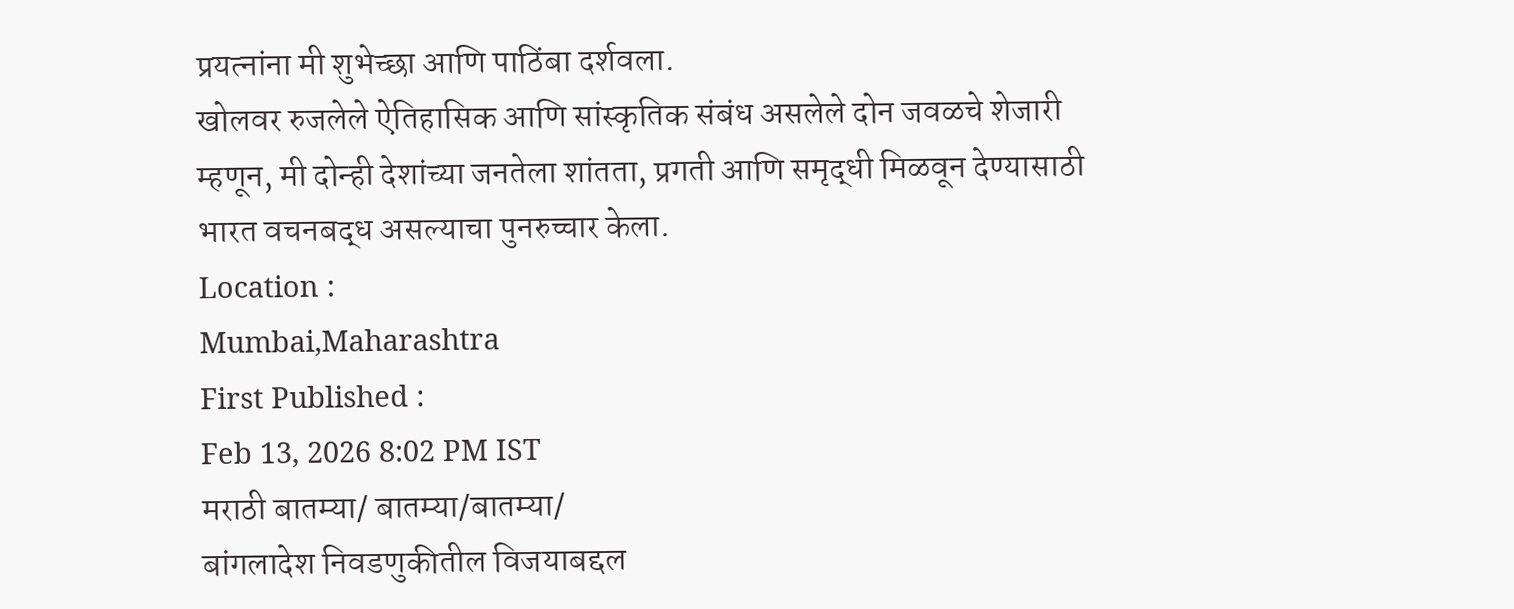प्रयत्नांना मी शुभेच्छा आणि पाठिंबा दर्शवला.
खोलवर रुजलेले ऐतिहासिक आणि सांस्कृतिक संबंध असलेले दोन जवळचे शेजारी म्हणून, मी दोन्ही देशांच्या जनतेला शांतता, प्रगती आणि समृद्धी मिळवून देण्यासाठी भारत वचनबद्ध असल्याचा पुनरुच्चार केला.
Location :
Mumbai,Maharashtra
First Published :
Feb 13, 2026 8:02 PM IST
मराठी बातम्या/ बातम्या/बातम्या/
बांगलादेश निवडणुकीतील विजयाबद्दल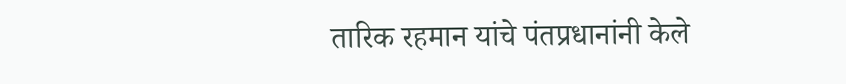तारिक रहमान यांचे पंतप्रधानांनी केले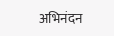अभिनंदन